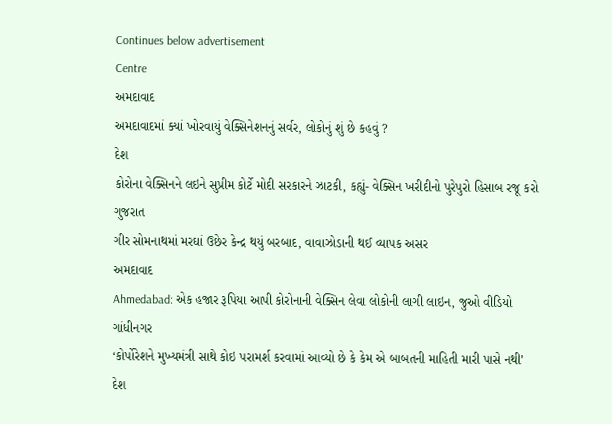Continues below advertisement
Centre
અમદાવાદ
અમદાવાદમાં ક્યાં ખોરવાયું વેક્સિનેશનનું સર્વર, લોકોનું શું છે કહવું ?
દેશ
કોરોના વેક્સિનને લઇને સુપ્રીમ કોર્ટે મોદી સરકારને ઝાટકી, કહ્યું- વેક્સિન ખરીદીનો પુરેપુરો હિસાબ રજૂ કરો
ગુજરાત
ગીર સોમનાથમાં મરઘાં ઉછેર કેન્દ્ર થયું બરબાદ, વાવાઝોડાની થઈ વ્યાપક અસર
અમદાવાદ
Ahmedabad: એક હજાર રૂપિયા આપી કોરોનાની વેક્સિન લેવા લોકોની લાગી લાઇન, જુઓ વીડિયો
ગાંધીનગર
‘કોર્પોરેશને મુખ્યમંત્રી સાથે કોઇ પરામર્શ કરવામાં આવ્યો છે કે કેમ એ બાબતની માહિતી મારી પાસે નથી’
દેશ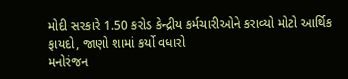મોદી સરકારે 1.50 કરોડ કેન્દ્રીય કર્મચારીઓને કરાવ્યો મોટો આર્થિક ફાયદો, જાણો શામાં કર્યો વધારો
મનોરંજન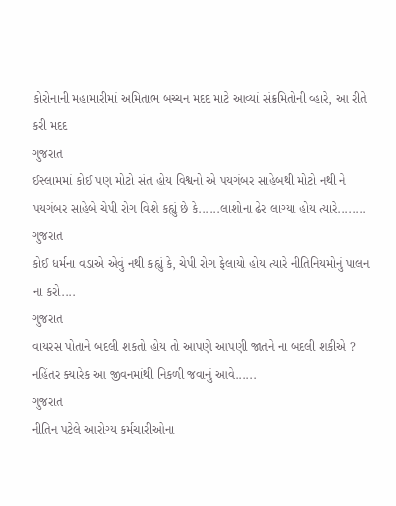કોરોનાની મહામારીમાં અમિતાભ બચ્ચન મદદ માટે આવ્યાં સંક્રમિતોની વ્હારે, આ રીતે કરી મદદ
ગુજરાત
ઈસ્લામમાં કોઈ પણ મોટો સંત હોય વિશ્વનો એ પયગંબર સાહેબથી મોટો નથી ને પયગંબર સાહેબે ચેપી રોગ વિશે કહ્યું છે કે......લાશોના ઢેર લાગ્યા હોય ત્યારે........
ગુજરાત
કોઈ ધર્મના વડાએ એવું નથી કહ્યું કે, ચેપી રોગ ફેલાયો હોય ત્યારે નીતિનિયમોનું પાલન ના કરો....
ગુજરાત
વાયરસ પોતાને બદલી શકતો હોય તો આપણે આપણી જાતને ના બદલી શકીએ ? નહિંતર ક્યારેક આ જીવનમાંથી નિકળી જવાનું આવે......
ગુજરાત
નીતિન પટેલે આરોગ્ય કર્મચારીઓના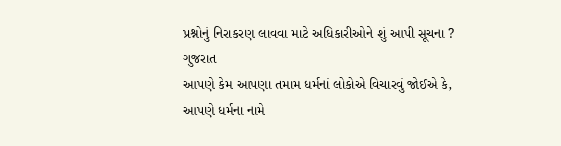પ્રશ્નોનું નિરાકરણ લાવવા માટે અધિકારીઓને શું આપી સૂચના ?
ગુજરાત
આપણે કેમ આપણા તમામ ધર્મનાં લોકોએ વિચારવું જોઈએ કે, આપણે ધર્મના નામે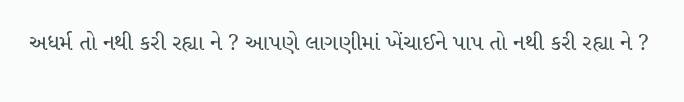અધર્મ તો નથી કરી રહ્યા ને ? આપણે લાગણીમાં ખેંચાઈને પાપ તો નથી કરી રહ્યા ને ?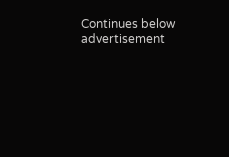Continues below advertisement